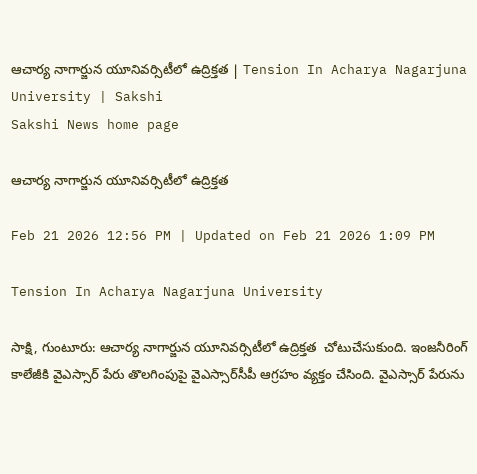ఆచార్య నాగార్జున యూనివర్సిటీలో ఉద్రిక్తత | Tension In Acharya Nagarjuna University | Sakshi
Sakshi News home page

ఆచార్య నాగార్జున యూనివర్సిటీలో ఉద్రిక్తత

Feb 21 2026 12:56 PM | Updated on Feb 21 2026 1:09 PM

Tension In Acharya Nagarjuna University

సాక్షి, గుంటూరు: ఆచార్య నాగార్జున యూనివర్సిటీలో ఉద్రిక్తత  చోటుచేసుకుంది. ఇంజనీరింగ్‌ కాలేజీకి వైఎస్సార్‌ పేరు తొలగింపుపై వైఎస్సార్‌సీపీ ఆగ్రహం వ్యక్తం చేసింది. వైఎస్సార్‌ పేరును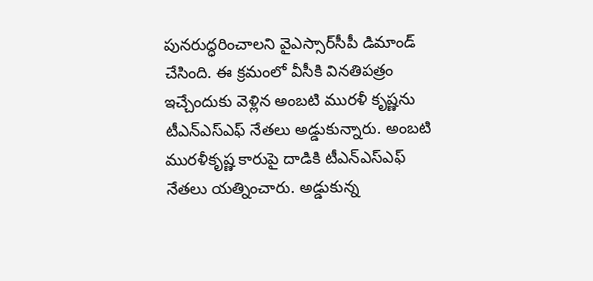పునరుద్ధరించాలని వైఎస్సార్‌సీపీ డిమాండ్‌ చేసింది. ఈ క్రమంలో వీసీకి వినతిపత్రం ఇచ్చేందుకు వెళ్లిన అంబటి మురళీ కృష్ణను టీఎన్‌ఎస్‌ఎఫ్‌ నేతలు అడ్డుకున్నారు. అంబటి మురళీకృష్ణ కారుపై దాడికి టీఎన్‌ఎస్‌ఎఫ్‌ నేతలు యత్నించారు. అడ్డుకున్న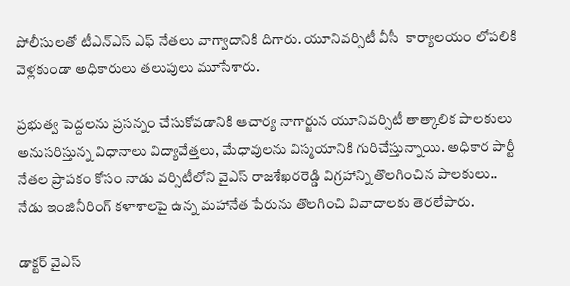పోలీసులతో టీఎన్‌ఎస్‌ ఎఫ్‌ నేతలు వాగ్వాదానికి దిగారు. యూనివర్సిటీ వీసీ  కార్యాలయం లోపలికి వెళ్లకుండా అధికారులు తలుపులు మూసేశారు.

ప్రభుత్వ పెద్దలను ప్రసన్నం చేసుకోవడానికి ఆచార్య నాగార్జున యూనివర్సిటీ తాత్కాలిక పాలకులు అనుసరిస్తున్న విధానాలు విద్యావేత్తలు, మేధావులను విస్మయానికి గురిచేస్తున్నాయి. అధికార పార్టీ నేతల ప్రాపకం కోసం నాడు వర్సిటీలోని వైఎస్‌ రాజశేఖరరెడ్డి విగ్రహాన్ని తొలగించిన పాలకులు.. నేడు ఇంజినీరింగ్‌ కళాశాలపై ఉన్న మహానేత పేరును తొలగించి వివాదాలకు తెరలేపారు.

డాక్టర్‌ వైఎస్‌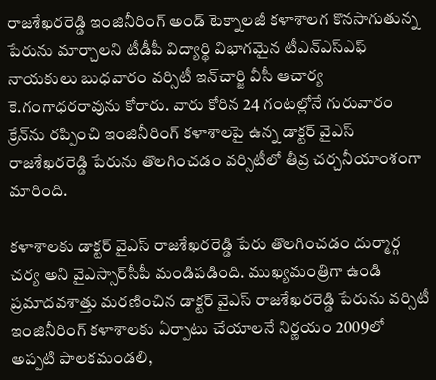రాజశేఖరరెడ్డి ఇంజినీరింగ్‌ అండ్‌ టెక్నాలజీ కళాశాలగ కొనసాగుతున్న పేరును మార్చాలని టీడీపీ విద్యార్థి విభాగమైన టీఎన్‌ఎస్‌ఎఫ్‌ నాయకులు బుధవారం వర్సిటీ ఇన్‌చార్జి వీసీ ఆచార్య కె.గంగాధరరావును కోరారు. వారు కోరిన 24 గంటల్లోనే గురువారం క్రేన్‌ను రప్పించి ఇంజినీరింగ్‌ కళాశాలపై ఉన్న డాక్టర్‌ వైఎస్‌ రాజశేఖరరెడ్డి పేరును తొలగించడం వర్సిటీలో తీవ్ర చర్చనీయాంశంగా మారింది.

కళాశాలకు డాక్టర్‌ వైఎస్‌ రాజశేఖరరెడ్డి పేరు తొలగించడం దుర్మార్గ చర్య అని వైఎస్సార్‌సీపీ మండిపడింది. ముఖ్యమంత్రిగా ఉండి ప్రమాదవశాత్తు మరణించిన డాక్టర్‌ వైఎస్‌ రాజశేఖరరెడ్డి పేరును వర్సిటీ ఇంజినీరింగ్‌ కళాశాలకు ఏర్పాటు చేయాలనే నిర్ణయం 2009లో అప్పటి పాలకమండలి,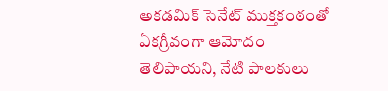అకడమిక్‌ సెనేట్‌ ముక్తకంఠంతో ఏకగ్రీవంగా ఆమోదం తెలిపాయని, నేటి పాలకులు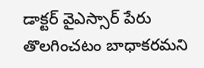డాక్టర్‌ వైఎస్సార్‌ పేరు తొలగించటం బాధాకరమని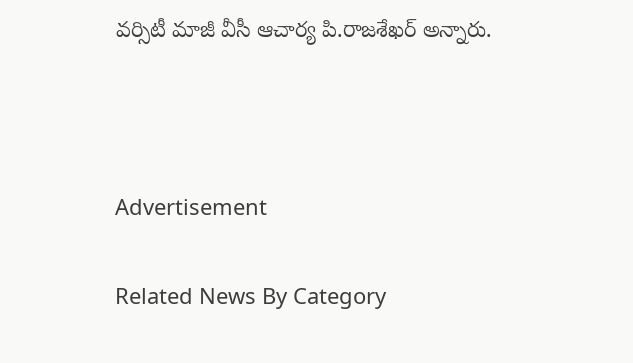వర్సిటీ మాజీ వీసీ ఆచార్య పి.రాజశేఖర్‌ అన్నారు.



Advertisement

Related News By Category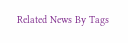Related News By Tags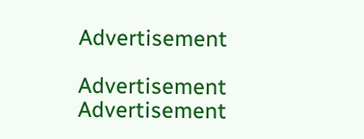Advertisement

Advertisement
Advertisement